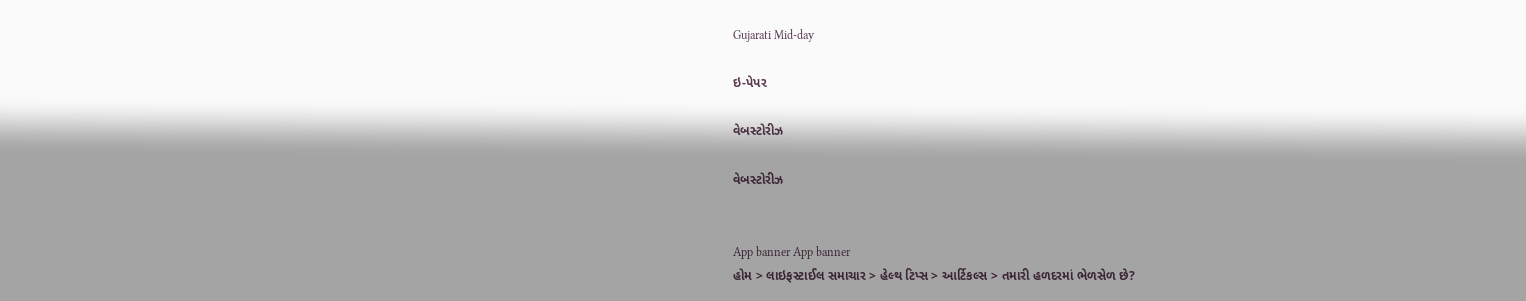Gujarati Mid-day

ઇ-પેપર

વેબસ્ટોરીઝ

વેબસ્ટોરીઝ


App banner App banner
હોમ > લાઇફસ્ટાઈલ સમાચાર > હેલ્થ ટિપ્સ > આર્ટિકલ્સ > તમારી હળદરમાં ભેળસેળ છે?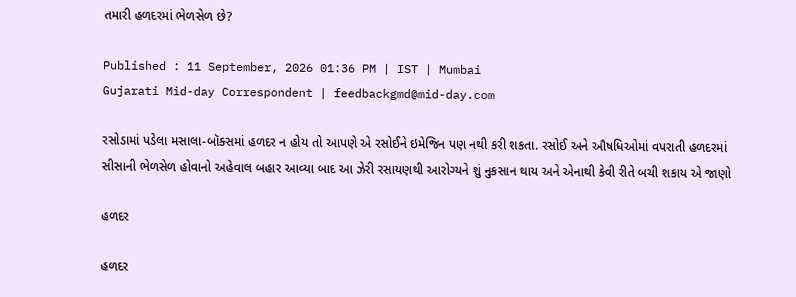તમારી હળદરમાં ભેળસેળ છે?

Published : 11 September, 2026 01:36 PM | IST | Mumbai
Gujarati Mid-day Correspondent | feedbackgmd@mid-day.com

રસોડામાં પડેલા મસાલા-બૉક્સમાં હળદર ન હોય તો આપણે એ રસોઈને ઇમેજિન પણ નથી કરી શકતા. રસોઈ અને ઔષધિઓમાં વપરાતી હળદરમાં સીસાની ભેળસેળ હોવાનો અહેવાલ બહાર આવ્યા બાદ આ ઝેરી રસાયણથી આરોગ્યને શું નુકસાન થાય અને એનાથી કેવી રીતે બચી શકાય એ જાણો

હળદર

હળદર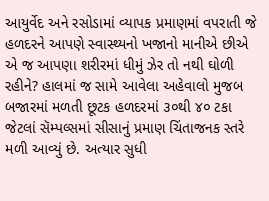આયુર્વેદ અને રસોડામાં વ્યાપક પ્રમાણમાં વપરાતી જે હળદરને આપણે સ્વાસ્થ્યનો ખજાનો માનીએ છીએ એ જ આપણા શરીરમાં ધીમું ઝેર તો નથી ઘોળી રહીને? હાલમાં જ સામે આવેલા અહેવાલો મુજબ બજારમાં મળતી છૂટક હળદરમાં ૩૦થી ૪૦ ટકા જેટલાં સૅમ્પલ્સમાં સીસાનું પ્રમાણ ચિંતાજનક સ્તરે મળી આવ્યું છે. અત્યાર સુધી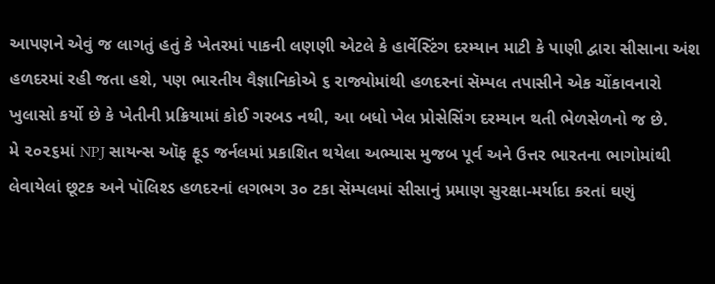આપણને એવું જ લાગતું હતું કે ખેતરમાં પાકની લણણી એટલે કે હાર્વેસ્ટિંગ દરમ્યાન માટી કે પાણી દ્વારા સીસાના અંશ હળદરમાં રહી જતા હશે, પણ ભારતીય વૈજ્ઞાનિકોએ ૬ રાજ્યોમાંથી હળદરનાં સૅમ્પલ તપાસીને એક ચોંકાવનારો ખુલાસો કર્યો છે કે ખેતીની પ્રક્રિયામાં કોઈ ગરબડ નથી, આ બધો ખેલ પ્રોસેસિંગ દરમ્યાન થતી ભેળસેળનો જ છે.
મે ૨૦૨૬માં NPJ સાયન્સ ઑફ ફૂડ જર્નલમાં પ્રકાશિત થયેલા અભ્યાસ મુજબ પૂર્વ અને ઉત્તર ભારતના ભાગોમાંથી લેવાયેલાં છૂટક અને પૉલિશ્ડ હળદરનાં લગભગ ૩૦ ટકા સૅમ્પલમાં સીસાનું પ્રમાણ સુરક્ષા-મર્યાદા કરતાં ઘણું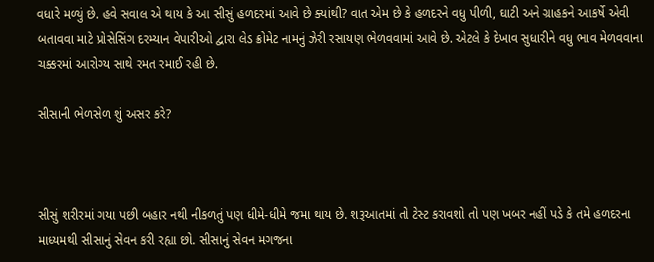વધારે મળ્યું છે. હવે સવાલ એ થાય કે આ સીસું હળદરમાં આવે છે ક્યાંથી? વાત એમ છે કે હળદરને વધુ પીળી, ઘાટી અને ગ્રાહકને આકર્ષે એવી બતાવવા માટે પ્રોસેસિંગ દરમ્યાન વેપારીઓ દ્વારા લેડ ક્રોમેટ નામનું ઝેરી રસાયણ ભેળવવામાં આવે છે. એટલે કે દેખાવ સુધારીને વધુ ભાવ મેળવવાના ચક્કરમાં આરોગ્ય સાથે રમત રમાઈ રહી છે.

સીસાની ભેળસેળ શું અસર કરે?



સીસું શરીરમાં ગયા પછી બહાર નથી નીકળતું પણ ધીમે-ધીમે જમા થાય છે. શરૂઆતમાં તો ટેસ્ટ કરાવશો તો પણ ખબર નહીં પડે કે તમે હળદરના માધ્યમથી સીસાનું સેવન કરી રહ્યા છો. સીસાનું સેવન મગજના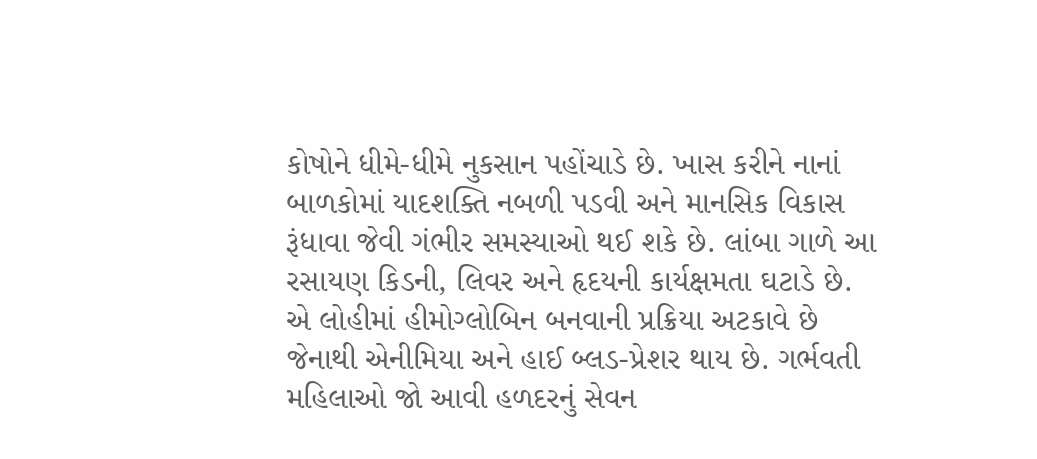કોષોને ધીમે-ધીમે નુકસાન પહોંચાડે છે. ખાસ કરીને નાનાં બાળકોમાં યાદશક્તિ નબળી પડવી અને માનસિક વિકાસ રૂંધાવા જેવી ગંભીર સમસ્યાઓ થઈ શકે છે. લાંબા ગાળે આ રસાયણ કિડની, લિવર અને હૃદયની કાર્યક્ષમતા ઘટાડે છે. એ લોહીમાં હીમોગ્લોબિન બનવાની પ્રક્રિયા અટકાવે છે જેનાથી એનીમિયા અને હાઈ બ્લડ-પ્રેશર થાય છે. ગર્ભવતી મહિલાઓ જો આવી હળદરનું સેવન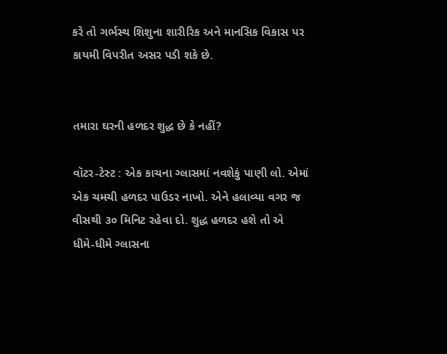કરે તો ગર્ભસ્થ શિશુના શારીરિક અને માનસિક વિકાસ પર કાયમી વિપરીત અસર પડી શકે છે.


તમારા ઘરની હળદર શુદ્ધ છે કે નહીં?

વૉટર-ટેસ્ટ : એક કાચના ગ્લાસમાં નવશેકું પાણી લો. એમાં એક ચમચી હળદર પાઉડર નાખો. એને હલાવ્યા વગર જ વીસથી ૩૦ મિનિટ રહેવા દો. શુદ્ધ હળદર હશે તો એ ધીમે-ધીમે ગ્લાસના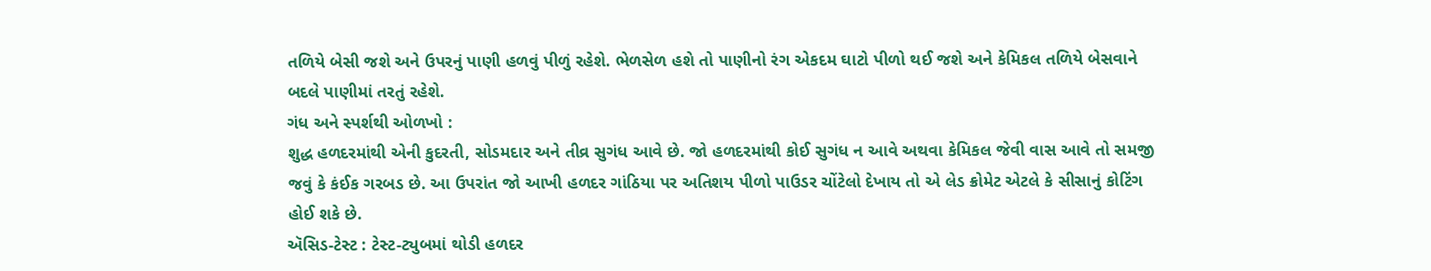તળિયે બેસી જશે અને ઉપરનું પાણી હળવું પીળું રહેશે. ભેળસેળ હશે તો પાણીનો રંગ એકદમ ઘાટો પીળો થઈ જશે અને કેમિકલ તળિયે બેસવાને બદલે પાણીમાં તરતું રહેશે.
ગંધ અને સ્પર્શથી ઓળખો :
શુદ્ધ હળદરમાંથી એની કુદરતી, સોડમદાર અને તીવ્ર સુગંધ આવે છે. જો હળદરમાંથી કોઈ સુગંધ ન આવે અથવા કેમિકલ જેવી વાસ આવે તો સમજી જવું કે કંઈક ગરબડ છે. આ ઉપરાંત જો આખી હળદર ગાંઠિયા પર અતિશય પીળો પાઉડર ચોંટેલો દેખાય તો એ લેડ ક્રોમેટ એટલે કે સીસાનું કોટિંગ હોઈ શકે છે.
ઍસિડ-ટેસ્ટ : ટેસ્ટ-ટ્યુબમાં થોડી હળદર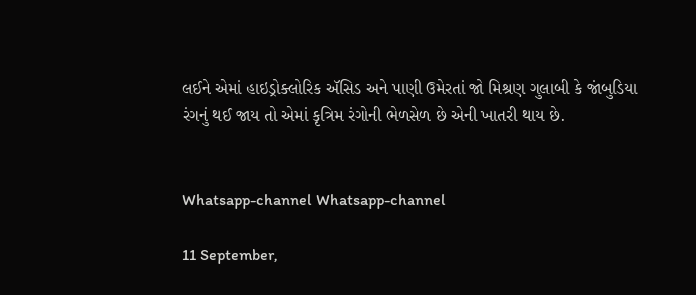લઈને એમાં હાઇડ્રોક્લોરિક ઍસિડ અને પાણી ઉમેરતાં જો મિશ્રણ ગુલાબી કે જાંબુડિયા રંગનું થઈ જાય તો એમાં કૃત્રિમ રંગોની ભેળસેળ છે એની ખાતરી થાય છે.


Whatsapp-channel Whatsapp-channel

11 September,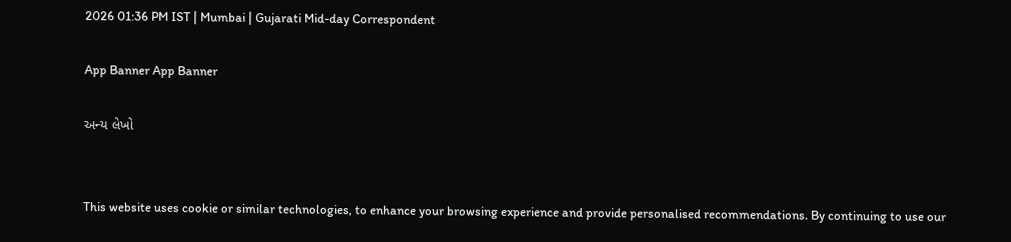2026 01:36 PM IST | Mumbai | Gujarati Mid-day Correspondent

App Banner App Banner

અન્ય લેખો


This website uses cookie or similar technologies, to enhance your browsing experience and provide personalised recommendations. By continuing to use our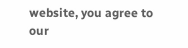website, you agree to our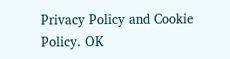Privacy Policy and Cookie Policy. OK